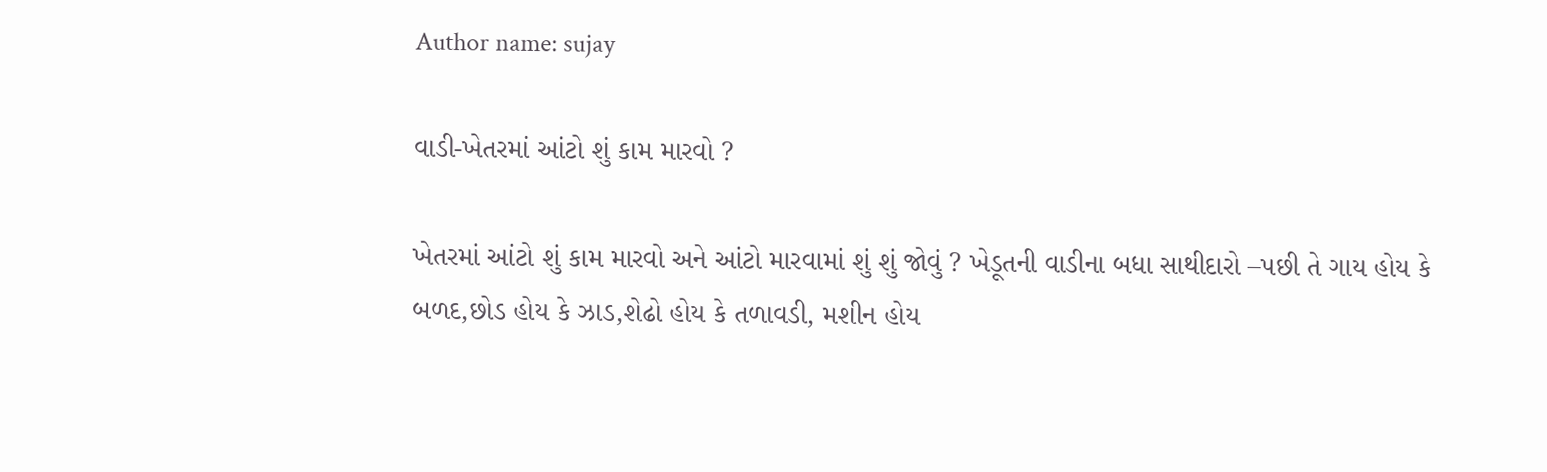Author name: sujay

વાડી-ખેતરમાં આંટો શું કામ મારવો ?

ખેતરમાં આંટો શું કામ મારવો અને આંટો મારવામાં શું શું જોવું ? ખેડૂતની વાડીના બધા સાથીદારો –પછી તે ગાય હોય કે બળદ,છોડ હોય કે ઝાડ,શેઢો હોય કે તળાવડી, મશીન હોય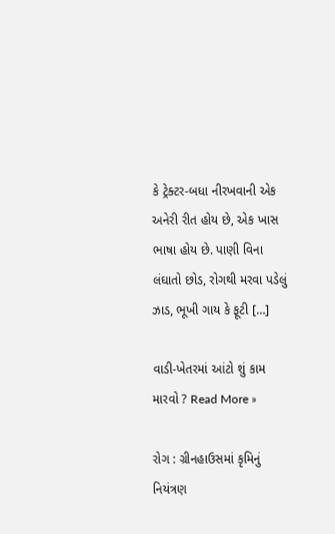કે ટ્રેક્ટર-બધા નીરખવાની એક અનેરી રીત હોય છે, એક ખાસ ભાષા હોય છે. પાણી વિના લંઘાતો છોડ, રોગથી મરવા પડેલું ઝાડ, ભૂખી ગાય કે ફૂટી […]

વાડી-ખેતરમાં આંટો શું કામ મારવો ? Read More »

રોગ : ગ્રીનહાઉસમાં કૃમિનું નિયંત્રણ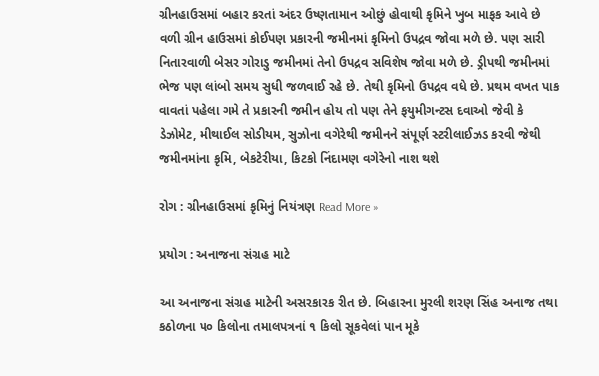ગ્રીનહાઉસમાં બહાર કરતાં અંદર ઉષ્ણતામાન ઓછું હોવાથી કૃમિને ખુબ માફક આવે છે વળી ગ્રીન હાઉસમાં કોઈપણ પ્રકારની જમીનમાં કૃમિનો ઉપદ્રવ જોવા મળે છે. પણ સારી નિતારવાળી બેસર ગોરાડુ જમીનમાં તેનો ઉપદ્રવ સવિશેષ જોવા મળે છે. ડ્રીપથી જમીનમાં ભેજ પણ લાંબો સમય સુધી જળવાઈ રહે છે. તેથી કૃમિનો ઉપદ્રવ વધે છે. પ્રથમ વખત પાક વાવતાં પહેલા ગમે તે પ્રકારની જમીન હોય તો પણ તેને ફયુમીગન્ટસ દવાઓ જેવી કે ડેઝોમેટ, મીથાઈલ સોડીયમ, સુઝોના વગેરેથી જમીનને સંપૂર્ણ સ્ટરીલાઈઝડ કરવી જેથી જમીનમાંના કૃમિ, બેકટેરીયા, કિટકો નિંદામણ વગેરેનો નાશ થશે

રોગ : ગ્રીનહાઉસમાં કૃમિનું નિયંત્રણ Read More »

પ્રયોગ : અનાજના સંગ્રહ માટે

આ અનાજના સંગ્રહ માટેની અસરકારક રીત છે. બિહારના મુરલી શરણ સિંહ અનાજ તથા કઠોળના ૫૦ કિલોના તમાલપત્રનાં ૧ કિલો સૂકવેલાં પાન મૂકે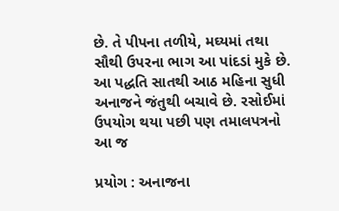છે. તે પીપના તળીયે, મઘ્યમાં તથા સૌથી ઉપરના ભાગ આ પાંદડાં મુકે છે. આ પદ્ધતિ સાતથી આઠ મહિના સુધી અનાજને જંતુથી બચાવે છે. રસોઈમાં ઉપયોગ થયા પછી પણ તમાલપત્રનો આ જ

પ્રયોગ : અનાજના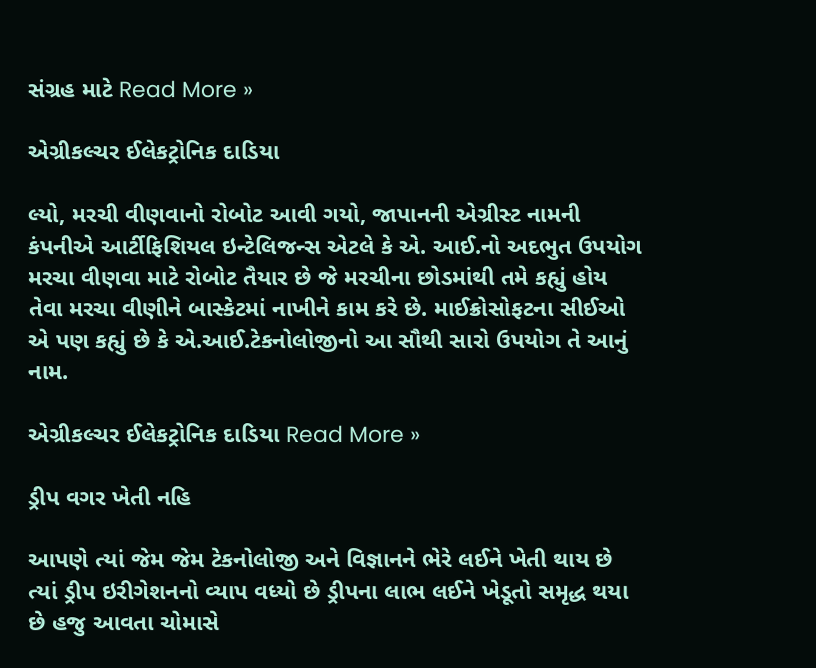સંગ્રહ માટે Read More »

એગ્રીકલ્ચર ઈલેકટ્રોનિક દાડિયા

લ્યો, મરચી વીણવાનો રોબોટ આવી ગયો, જાપાનની એગ્રીસ્ટ નામની કંપનીએ આર્ટીફિશિયલ ઇન્ટેલિજન્સ એટલે કે એ. આઈ.નો અદભુત ઉપયોગ મરચા વીણવા માટે રોબોટ તૈયાર છે જે મરચીના છોડમાંથી તમે કહ્યું હોય તેવા મરચા વીણીને બાસ્કેટમાં નાખીને કામ કરે છે. માઈક્રોસોફટના સીઈઓ એ પણ કહ્યું છે કે એ.આઈ.ટેકનોલોજીનો આ સૌથી સારો ઉપયોગ તે આનું નામ.

એગ્રીકલ્ચર ઈલેકટ્રોનિક દાડિયા Read More »

ડ્રીપ વગર ખેતી નહિ

આપણે ત્યાં જેમ જેમ ટેકનોલોજી અને વિજ્ઞાનને ભેરે લઈને ખેતી થાય છે ત્યાં ડ્રીપ ઇરીગેશનનો વ્યાપ વધ્યો છે ડ્રીપના લાભ લઈને ખેડૂતો સમૃદ્ધ થયા છે હજુ આવતા ચોમાસે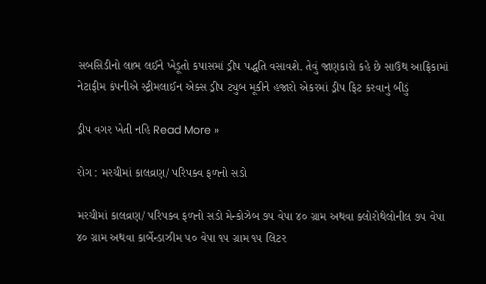સબસિડીનો લાભ લઈને ખેડૂતો કપાસમાં ડ્રીપ પદ્ધતિ વસાવશે. તેવું જાણકારો કહે છે સાઉથ આફ્રિકામાં નેટાફીમ કંપનીએ સ્ટ્રીમલાઈન એક્સ ડ્રીપ ટ્યુબ મૂકીને હજારો એકરમાં ડ્રીપ ફિટ કરવાનું બીડું

ડ્રીપ વગર ખેતી નહિ Read More »

રોગ : મરચીમાં કાલવ્રણ/ પરિપક્વ ફળનો સડો

મરચીમાં કાલવ્રણ/ પરિપક્વ ફળનો સડો મેન્કોઝેબ ૭૫ વેપા ૪૦ ગ્રામ અથવા ક્લોરોથેલોનીલ ૭૫ વેપા ૪૦ ગ્રામ અથવા કાર્બેન્ડાઝીમ ૫૦ વેપા ૧૫ ગ્રામ ૧૫ લિટર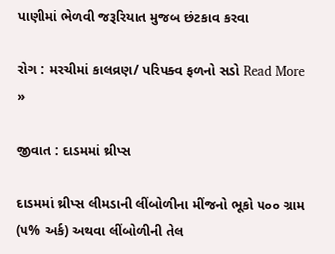પાણીમાં ભેળવી જરૂરિયાત મુજબ છંટકાવ કરવા

રોગ : મરચીમાં કાલવ્રણ/ પરિપક્વ ફળનો સડો Read More »

જીવાત : દાડમમાં થ્રીપ્સ

દાડમમાં થ્રીપ્સ લીમડાની લીંબોળીના મીંજનો ભૂકો ૫૦૦ ગ્રામ (૫% અર્ક) અથવા લીંબોળીની તેલ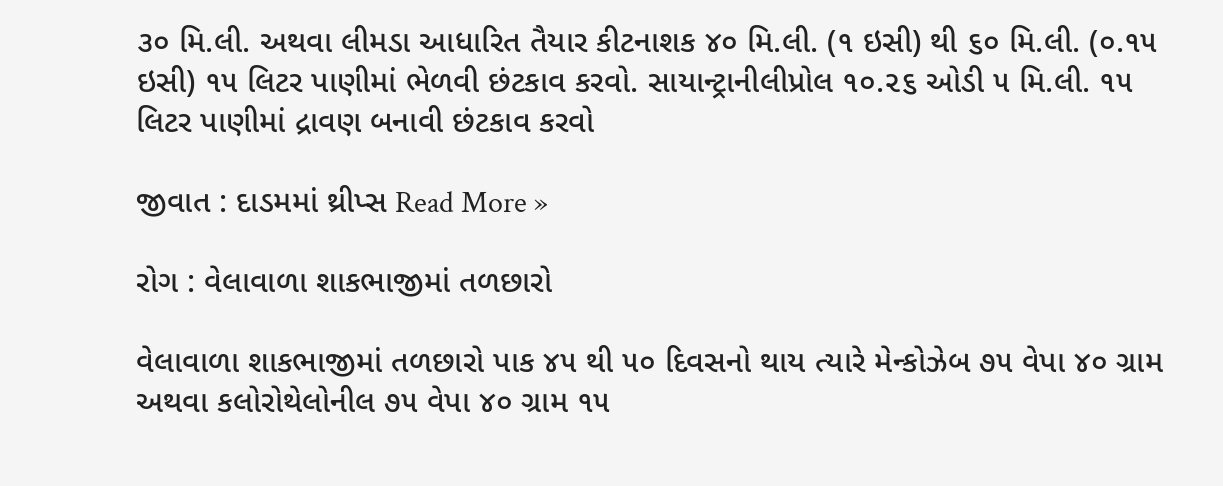૩૦ મિ.લી. અથવા લીમડા આધારિત તૈયાર કીટનાશક ૪૦ મિ.લી. (૧ ઇસી) થી ૬૦ મિ.લી. (૦.૧૫ ઇસી) ૧૫ લિટર પાણીમાં ભેળવી છંટકાવ કરવો. સાયાન્ટ્રાનીલીપ્રોલ ૧૦.૨૬ ઓડી ૫ મિ.લી. ૧૫ લિટર પાણીમાં દ્રાવણ બનાવી છંટકાવ કરવો

જીવાત : દાડમમાં થ્રીપ્સ Read More »

રોગ : વેલાવાળા શાકભાજીમાં તળછારો

વેલાવાળા શાકભાજીમાં તળછારો પાક ૪૫ થી ૫૦ દિવસનો થાય ત્યારે મેન્કોઝેબ ૭૫ વેપા ૪૦ ગ્રામ અથવા કલોરોથેલોનીલ ૭૫ વેપા ૪૦ ગ્રામ ૧૫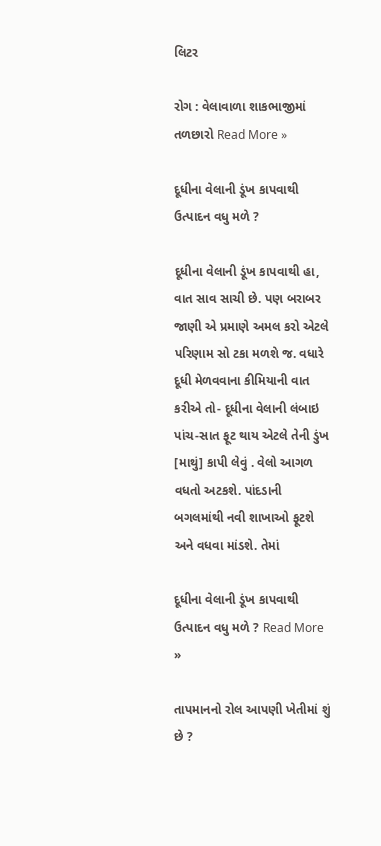લિટર

રોગ : વેલાવાળા શાકભાજીમાં તળછારો Read More »

દૂધીના વેલાની ડૂંખ કાપવાથી ઉત્પાદન વધુ મળે ?

દૂધીના વેલાની ડૂંખ કાપવાથી હા, વાત સાવ સાચી છે. પણ બરાબર જાણી એ પ્રમાણે અમલ કરો એટલે પરિણામ સો ટકા મળશે જ. વધારે દૂધી મેળવવાના કીમિયાની વાત કરીએ તો- દૂધીના વેલાની લંબાઇ પાંચ-સાત ફૂટ થાય એટલે તેની ડુંખ [માથું] કાપી લેવું . વેલો આગળ વધતો અટકશે. પાંદડાની બગલમાંથી નવી શાખાઓ ફૂટશે અને વધવા માંડશે. તેમાં

દૂધીના વેલાની ડૂંખ કાપવાથી ઉત્પાદન વધુ મળે ? Read More »

તાપમાનનો રોલ આપણી ખેતીમાં શું છે ?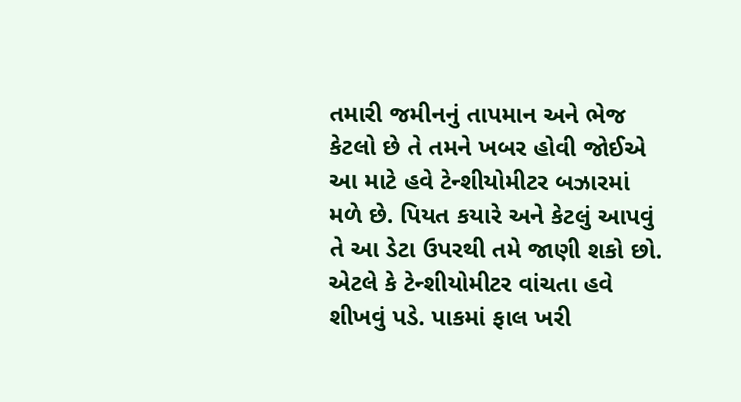તમારી જમીનનું તાપમાન અને ભેજ કેટલો છે તે તમને ખબર હોવી જોઈએ આ માટે હવે ટેન્શીયોમીટર બઝારમાં મળે છે. પિયત કયારે અને કેટલું આપવું તે આ ડેટા ઉપરથી તમે જાણી શકો છો. એટલે કે ટેન્શીયોમીટર વાંચતા હવે શીખવું પડે. પાકમાં ફાલ ખરી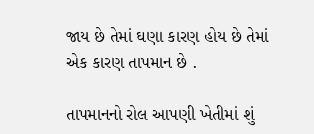જાય છે તેમાં ઘણા કારણ હોય છે તેમાં એક કારણ તાપમાન છે .

તાપમાનનો રોલ આપણી ખેતીમાં શું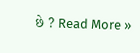છે ? Read More »